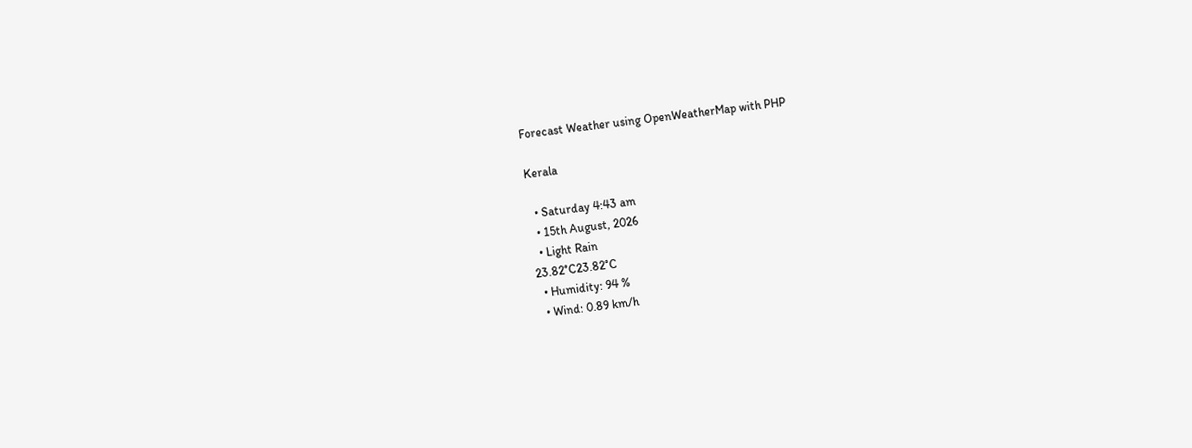Forecast Weather using OpenWeatherMap with PHP

Kerala

  • Saturday 4:43 am
  • 15th August, 2026
  • Light Rain
23.82°C23.82°C
  • Humidity: 94 %
  • Wind: 0.89 km/h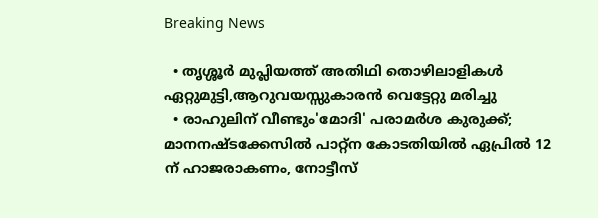Breaking News

  • തൃശ്ശൂർ മുപ്ലിയത്ത് അതിഥി തൊഴിലാളികൾ ഏറ്റുമുട്ടി,ആറുവയസ്സുകാരൻ വെട്ടേറ്റു മരിച്ചു
  • രാഹുലിന് വീണ്ടും'മോദി' പരാമര്‍ശ കുരുക്ക്; മാനനഷ്ടക്കേസിൽ പാറ്റ്ന കോടതിയിൽ ഏപ്രിൽ 12 ന് ഹാജരാകണം, നോട്ടീസ്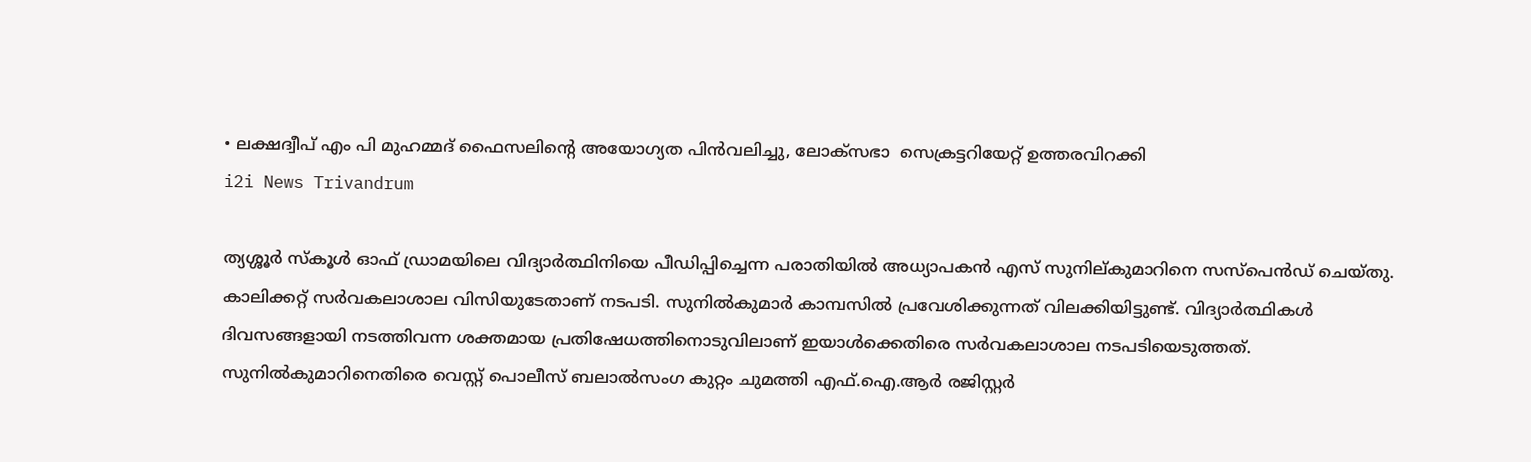• ലക്ഷദ്വീപ് എം പി മുഹമ്മദ് ഫൈസലിൻ്റെ അയോഗ്യത പിൻവലിച്ചു, ലോക്സഭാ  സെക്രട്ടറിയേറ്റ് ഉത്തരവിറക്കി
i2i News Trivandrum

ത്യശ്ശൂർ സ്കൂൾ ഓഫ് ഡ്രാമയിലെ വിദ്യാർത്ഥിനിയെ പീഡിപ്പിച്ചെന്ന പരാതിയിൽ അധ്യാപകൻ എസ് സുനില്കുമാറിനെ സസ്‌പെൻഡ് ചെയ്തു. കാലിക്കറ്റ് സർവകലാശാല വിസിയുടേതാണ് നടപടി. സുനിൽകുമാർ കാമ്പസിൽ പ്രവേശിക്കുന്നത് വിലക്കിയിട്ടുണ്ട്. വിദ്യാർത്ഥികൾ ദിവസങ്ങളായി നടത്തിവന്ന ശക്തമായ പ്രതിഷേധത്തിനൊടുവിലാണ് ഇയാൾക്കെതിരെ സ‌ർവകലാശാല നടപടിയെടുത്തത്. സുനിൽകുമാറിനെതിരെ വെസ്റ്റ് പൊലീസ് ബലാൽസംഗ കുറ്റം ചുമത്തി എഫ്.ഐ.ആർ രജിസ്റ്റർ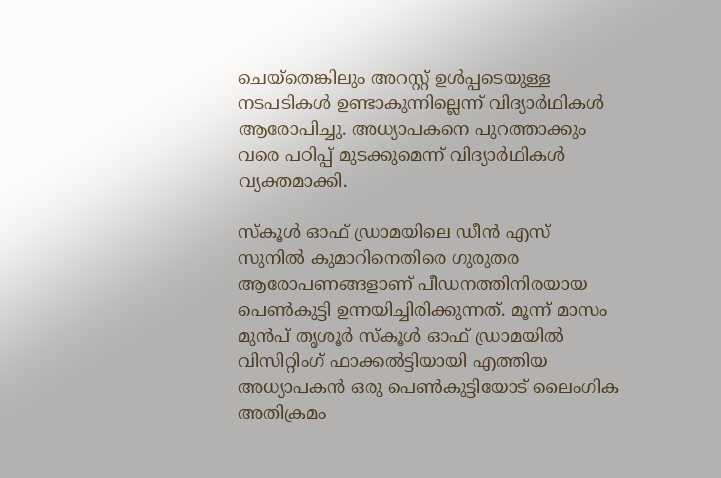ചെയ്‌തെങ്കിലും അറസ്റ്റ് ഉൾപ്പടെയുള്ള നടപടികൾ ഉണ്ടാകുന്നില്ലെന്ന് വിദ്യാർഥികൾ ആരോപിച്ചു. അധ്യാപകനെ പുറത്താക്കും വരെ പഠിപ്പ് മുടക്കുമെന്ന് വിദ്യാർഥികൾ വ്യക്തമാക്കി.

സ്കൂൾ ഓഫ് ഡ്രാമയിലെ ഡീൻ എസ് സുനിൽ കുമാറിനെതിരെ ഗുരുതര ആരോപണങ്ങളാണ് പീഡനത്തിനിരയായ പെൺകുട്ടി ഉന്നയിച്ചിരിക്കുന്നത്. മൂന്ന് മാസം മുൻപ് തൃശൂർ സ്‌കൂൾ ഓഫ് ഡ്രാമയിൽ വിസി‌റ്റിംഗ് ഫാക്കൽട്ടിയായി എത്തിയ അധ്യാപകൻ ഒരു പെൺകുട്ടിയോട് ലൈംഗിക അതിക്രമം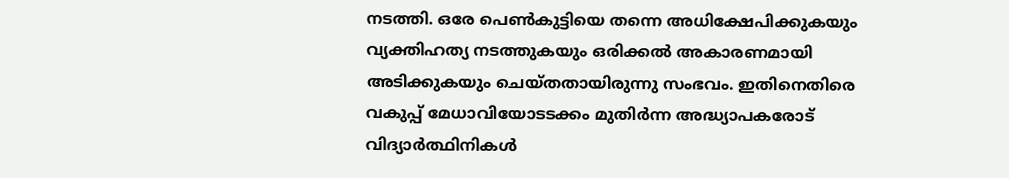നടത്തി. ഒരേ പെൺകുട്ടിയെ തന്നെ അധിക്ഷേപിക്കുകയും വ്യക്തിഹത്യ നടത്തുകയും ഒരിക്കൽ അകാരണമായി അടിക്കുകയും ചെയ്‌തതായിരുന്നു സംഭവം. ഇതിനെതിരെ വകുപ്പ് മേധാവിയോടടക്കം മുതിർന്ന അദ്ധ്യാപകരോട് വിദ്യാർത്ഥിനികൾ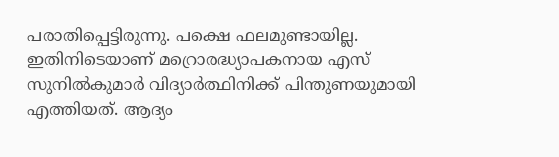പരാതിപ്പെട്ടിരുന്നു. പക്ഷെ ഫലമുണ്ടായില്ല. ഇതിനിടെയാണ് മറ്രൊരദ്ധ്യാപകനായ എസ് സുനിൽകുമാർ വിദ്യാർത്ഥിനിക്ക് പിന്തുണയുമായി എത്തിയത്. ആദ്യം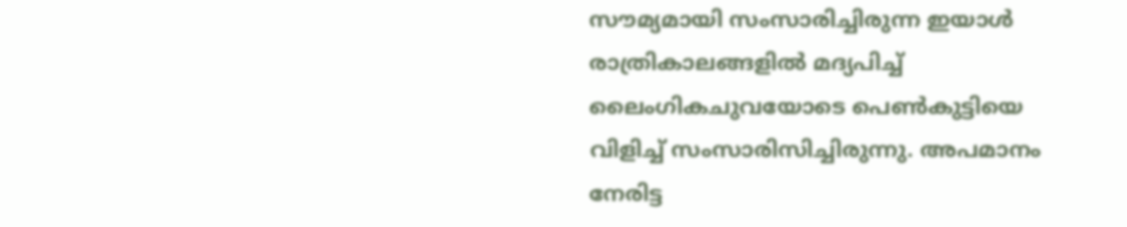സൗമ്യമായി സംസാരിച്ചിരുന്ന ഇയാൾ രാത്രികാലങ്ങളിൽ മദ്യപിച്ച് ലൈംഗികചുവയോടെ പെൺകുട്ടിയെ വിളിച്ച് സംസാരിസിച്ചിരുന്നു. അപമാനം നേരിട്ട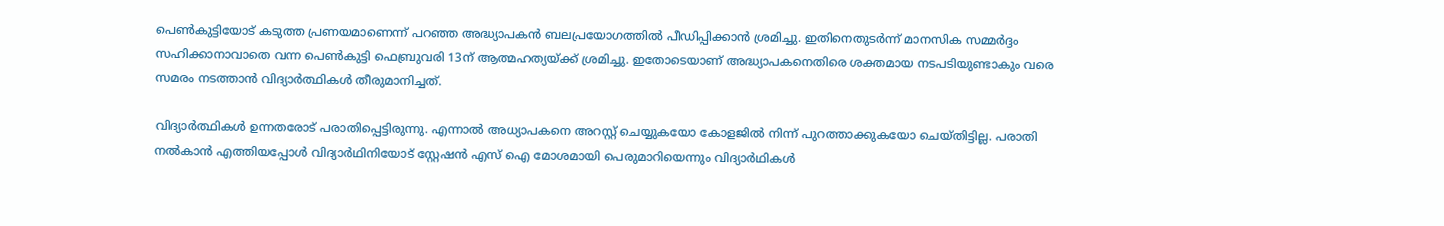പെൺകുട്ടിയോട് കടുത്ത പ്രണയമാണെന്ന് പറഞ്ഞ അദ്ധ്യാപകൻ ബലപ്രയോഗത്തിൽ പീഡിപ്പിക്കാൻ ശ്രമിച്ചു. ഇതിനെതുടർന്ന് മാനസിക സമ്മർദ്ദം സഹിക്കാനാവാതെ വന്ന പെൺകുട്ടി ഫെബ്രുവരി 13ന് ആത്മഹത്യയ്‌ക്ക് ശ്രമിച്ചു. ഇതോടെയാണ് അദ്ധ്യാപകനെതിരെ ശക്തമായ നടപടിയുണ്ടാകും വരെ സമരം നടത്താൻ വിദ്യാർത്ഥികൾ തീരുമാനിച്ചത്.

വിദ്യാർത്ഥികൾ ഉന്നതരോട് പരാതിപ്പെട്ടിരുന്നു. എന്നാൽ അധ്യാപകനെ അറസ്റ്റ് ചെയ്യുകയോ കോളജിൽ നിന്ന് പുറത്താക്കുകയോ ചെയ്തിട്ടില്ല. പരാതി നൽകാൻ എത്തിയപ്പോൾ വിദ്യാർഥിനിയോട് സ്റ്റേഷൻ എസ് ഐ മോശമായി പെരുമാറിയെന്നും വിദ്യാർഥികൾ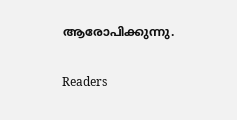ആരോപിക്കുന്നു.

Readers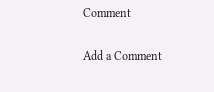Comment

Add a Comment